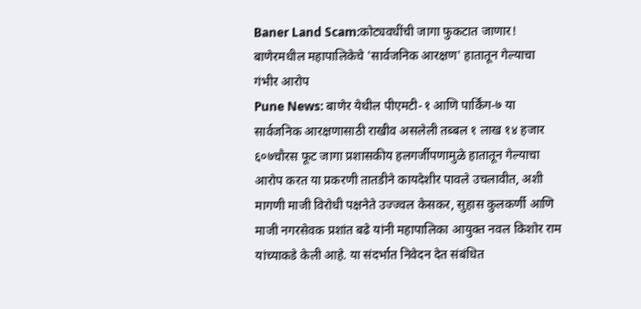Baner Land Scam:कोट्यवधींची जागा फुकटात जाणार! बाणेरमधील महापालिकेचे 'सार्वजनिक आरक्षण' हातातून गेल्याचा गंभीर आरोप
Pune News: बाणेर येथील पीएमटी-१ आणि पार्किंग-७ या सार्वजनिक आरक्षणासाठी राखीव असलेली तब्बल १ लाख १४ हजार ६०७चौरस फूट जागा प्रशासकीय हलगर्जीपणामुळे हातातून गेल्याचा आरोप करत या प्रकरणी तातडीने कायदेशीर पावले उचलावीत, अशी मागणी माजी विरोधी पक्षनेते उज्ज्वल केसकर, सुहास कुलकर्णी आणि माजी नगरसेवक प्रशांत बढे यांनी महापालिका आयुक्त नवल किशोर राम यांच्याकडे केली आहे. या संदर्भात निवेदन देत संबंधित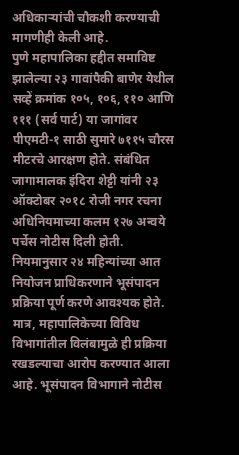अधिकाऱ्यांची चौकशी करण्याची मागणीही केली आहे.
पुणे महापालिका हद्दीत समाविष्ट झालेल्या २३ गावांपैकी बाणेर येथील सव्हें क्रमांक १०५, १०६, ११० आणि १११ (सर्व पार्ट) या जागांवर पीएमटी-१ साठी सुमारे ७११५ चौरस मीटरचे आरक्षण होते. संबंधित जागामालक इंदिरा शेट्टी यांनी २३ ऑक्टोबर २०१८ रोजी नगर रचना अधिनियमाच्या कलम १२७ अन्वये पर्चेस नोटीस दिली होती. नियमानुसार २४ महिन्यांच्या आत नियोजन प्राधिकरणाने भूसंपादन प्रक्रिया पूर्ण करणे आवश्यक होते.
मात्र, महापालिकेच्या विविध विभागांतील विलंबामुळे ही प्रक्रिया रखडल्याचा आरोप करण्यात आला आहे. भूसंपादन विभागाने नोटीस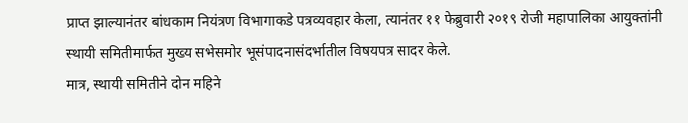प्राप्त झाल्यानंतर बांधकाम नियंत्रण विभागाकडे पत्रव्यवहार केला, त्यानंतर ११ फेब्रुवारी २०१९ रोजी महापालिका आयुक्तांनी स्थायी समितीमार्फत मुख्य सभेसमोर भूसंपादनासंदर्भातील विषयपत्र सादर केले.
मात्र, स्थायी समितीने दोन महिने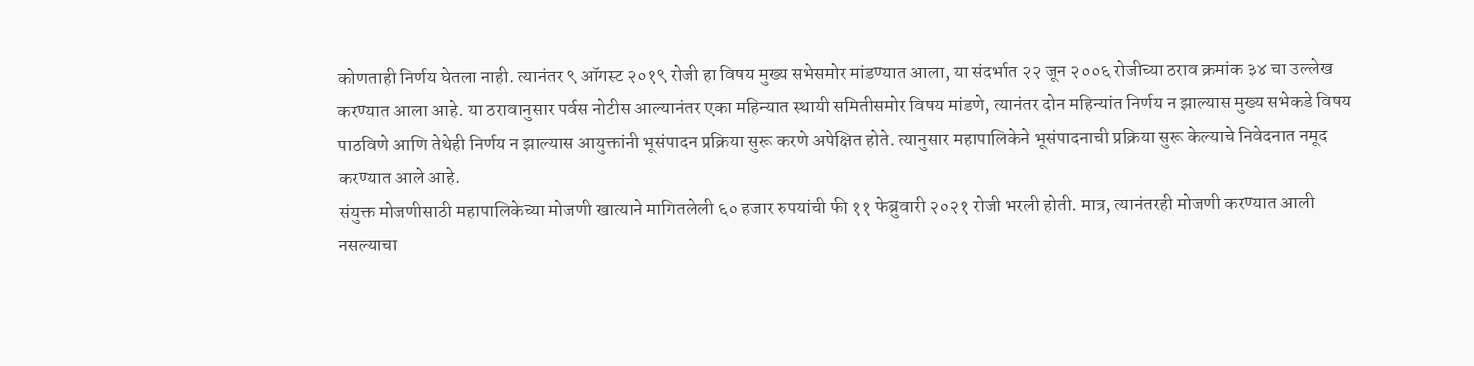कोणताही निर्णय घेतला नाही. त्यानंतर ९ ऑगस्ट २०१९ रोजी हा विषय मुख्य सभेसमोर मांडण्यात आला, या संदर्भात २२ जून २००६ रोजीच्या ठराव क्रमांक ३४ चा उल्लेख करण्यात आला आहे. या ठरावानुसार पर्वस नोटीस आल्यानंतर एका महिन्यात स्थायी समितीसमोर विषय मांडणे, त्यानंतर दोन महिन्यांत निर्णय न झाल्यास मुख्य सभेकडे विषय पाठविणे आणि तेथेही निर्णय न झाल्यास आयुक्तांनी भूसंपादन प्रक्रिया सुरू करणे अपेक्षित होते. त्यानुसार महापालिकेने भूसंपादनाची प्रक्रिया सुरू केल्याचे निवेदनात नमूद करण्यात आले आहे.
संयुक्त मोजणीसाठी महापालिकेच्या मोजणी खात्याने मागितलेली ६० हजार रुपयांची फी ११ फेब्रुवारी २०२१ रोजी भरली होती. मात्र, त्यानंतरही मोजणी करण्यात आली नसल्याचा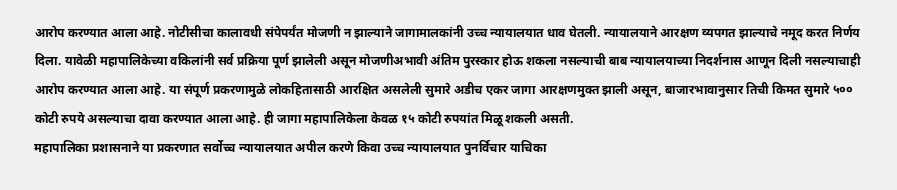आरोप करण्यात आला आहे. नोटीसीचा कालावधी संपेपर्यंत मोजणी न झाल्याने जागामालकांनी उच्च न्यायालयात धाव घेतली. न्यायालयाने आरक्षण व्यपगत झाल्याचे नमूद करत निर्णय दिला. यावेळी महापालिकेच्या वकिलांनी सर्व प्रक्रिया पूर्ण झालेली असून मोजणीअभावी अंतिम पुरस्कार होऊ शकला नसल्याची बाब न्यायालयाच्या निदर्शनास आणून दिली नसल्याचाही आरोप करण्यात आला आहे. या संपूर्ण प्रकरणामुळे लोकहितासाठी आरक्षित असलेली सुमारे अडीच एकर जागा आरक्षणमुक्त झाली असून, बाजारभावानुसार तिची किमत सुमारे ५०० कोटी रुपये असल्याचा दावा करण्यात आला आहे. ही जागा महापालिकेला केवळ १५ कोटी रुपयांत मिळू शकली असती.
महापालिका प्रशासनाने या प्रकरणात सर्वोच्च न्यायालयात अपील करणे किवा उच्च न्यायालयात पुनर्विचार याचिका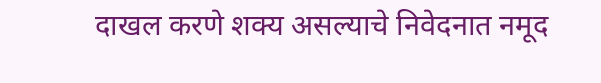दाखल करणे शक्य असल्याचे निवेदनात नमूद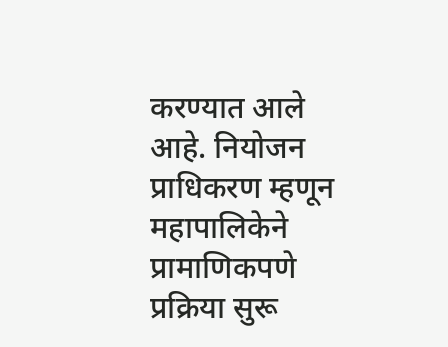करण्यात आले आहे. नियोजन प्राधिकरण म्हणून महापालिकेने प्रामाणिकपणे प्रक्रिया सुरू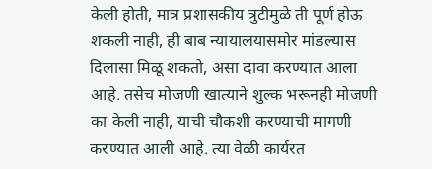केली होती, मात्र प्रशासकीय त्रुटीमुळे ती पूर्ण होऊ शकली नाही, ही बाब न्यायालयासमोर मांडल्यास दिलासा मिळू शकतो, असा दावा करण्यात आला आहे. तसेच मोजणी खात्याने शुल्क भरूनही मोजणी का केली नाही, याची चौकशी करण्याची मागणी करण्यात आली आहे. त्या वेळी कार्यरत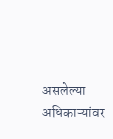असलेल्या अधिकाऱ्यांवर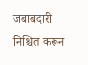जबाबदारी निश्चित करून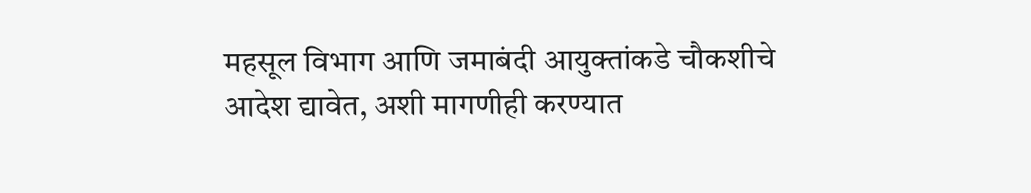महसूल विभाग आणि जमाबंदी आयुक्तांकडे चौकशीचे आदेश द्यावेत, अशी मागणीही करण्यात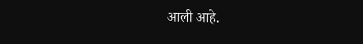आली आहे.